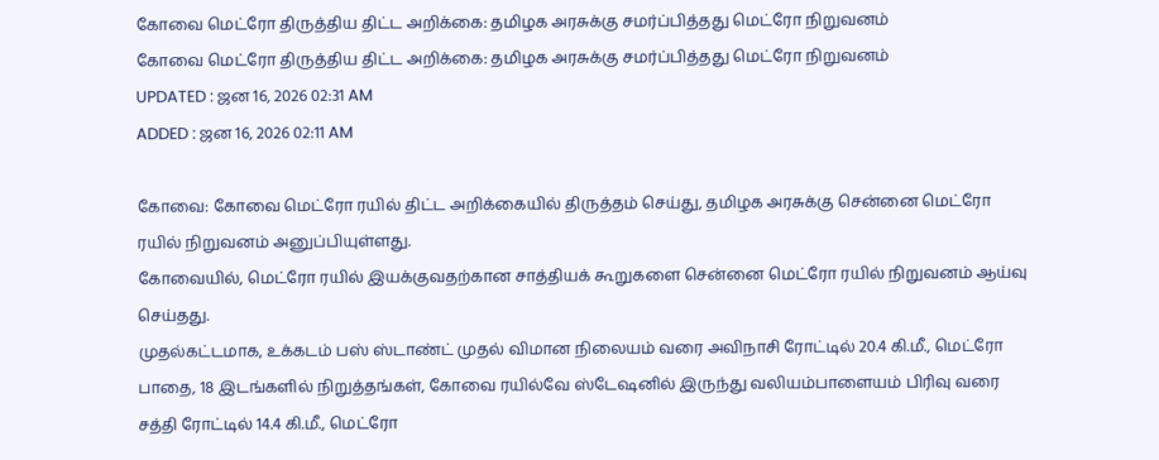கோவை மெட்ரோ திருத்திய திட்ட அறிக்கை: தமிழக அரசுக்கு சமர்ப்பித்தது மெட்ரோ நிறுவனம்
கோவை மெட்ரோ திருத்திய திட்ட அறிக்கை: தமிழக அரசுக்கு சமர்ப்பித்தது மெட்ரோ நிறுவனம்
UPDATED : ஜன 16, 2026 02:31 AM
ADDED : ஜன 16, 2026 02:11 AM

கோவை: கோவை மெட்ரோ ரயில் திட்ட அறிக்கையில் திருத்தம் செய்து, தமிழக அரசுக்கு சென்னை மெட்ரோ ரயில் நிறுவனம் அனுப்பியுள்ளது.
கோவையில், மெட்ரோ ரயில் இயக்குவதற்கான சாத்தியக் கூறுகளை சென்னை மெட்ரோ ரயில் நிறுவனம் ஆய்வு செய்தது.
முதல்கட்டமாக, உக்கடம் பஸ் ஸ்டாண்ட் முதல் விமான நிலையம் வரை அவிநாசி ரோட்டில் 20.4 கி.மீ., மெட்ரோ பாதை, 18 இடங்களில் நிறுத்தங்கள், கோவை ரயில்வே ஸ்டேஷனில் இருந்து வலியம்பாளையம் பிரிவு வரை சத்தி ரோட்டில் 14.4 கி.மீ., மெட்ரோ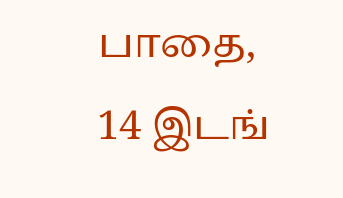பாதை, 14 இடங்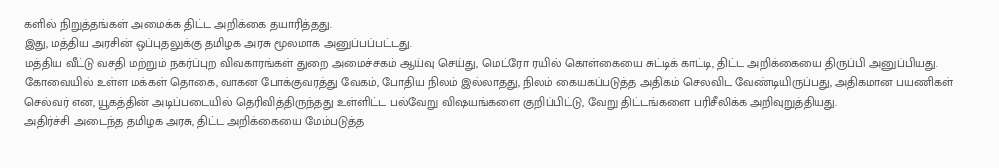களில் நிறுத்தங்கள் அமைக்க திட்ட அறிக்கை தயாரித்தது.
இது, மத்திய அரசின் ஒப்புதலுக்கு தமிழக அரசு மூலமாக அனுப்பப்பட்டது.
மத்திய வீட்டு வசதி மற்றும் நகர்ப்புற விவகாரங்கள் துறை அமைச்சகம் ஆய்வு செய்து, மெட்ரோ ரயில் கொள்கையை சுட்டிக் காட்டி, திட்ட அறிக்கையை திருப்பி அனுப்பியது. கோவையில் உள்ள மக்கள் தொகை, வாகன போக்குவரத்து வேகம், போதிய நிலம் இல்லாதது, நிலம் கையகப்படுத்த அதிகம் செலவிட வேண்டியிருப்பது, அதிகமான பயணிகள் செல்வர் என, யூகத்தின் அடிப்படையில் தெரிவித்திருந்தது உள்ளிட்ட பல்வேறு விஷயங்களை குறிப்பிட்டு, வேறு திட்டங்களை பரிசீலிக்க அறிவுறுத்தியது.
அதிர்ச்சி அடைந்த தமிழக அரசு, திட்ட அறிக்கையை மேம்படுத்த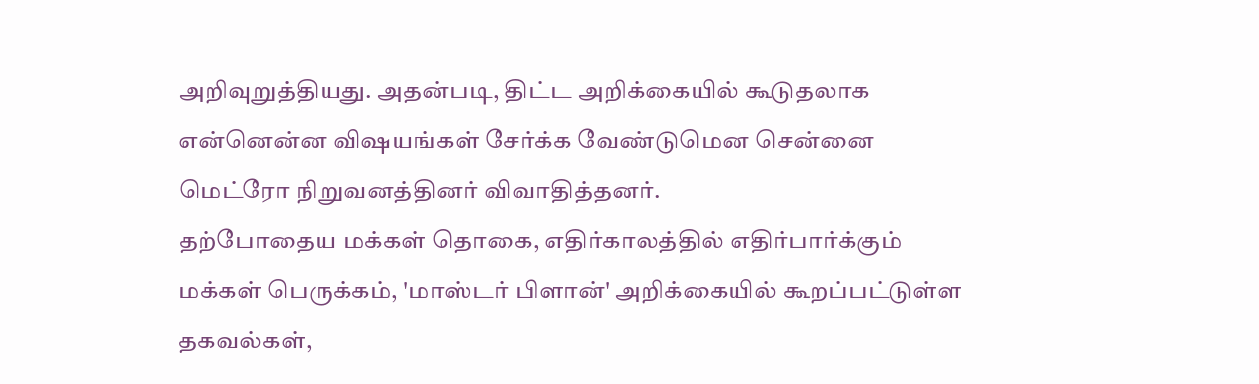அறிவுறுத்தியது. அதன்படி, திட்ட அறிக்கையில் கூடுதலாக என்னென்ன விஷயங்கள் சேர்க்க வேண்டுமென சென்னை மெட்ரோ நிறுவனத்தினர் விவாதித்தனர்.
தற்போதைய மக்கள் தொகை, எதிர்காலத்தில் எதிர்பார்க்கும் மக்கள் பெருக்கம், 'மாஸ்டர் பிளான்' அறிக்கையில் கூறப்பட்டுள்ள தகவல்கள்,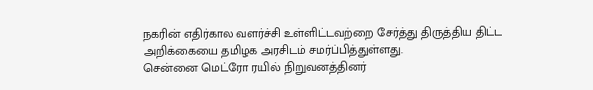நகரின் எதிர்கால வளர்ச்சி உள்ளிட்டவற்றை சேர்த்து திருத்திய திட்ட அறிக்கையை தமிழக அரசிடம் சமர்ப்பித்துள்ளது.
சென்னை மெட்ரோ ரயில் நிறுவனத்தினர்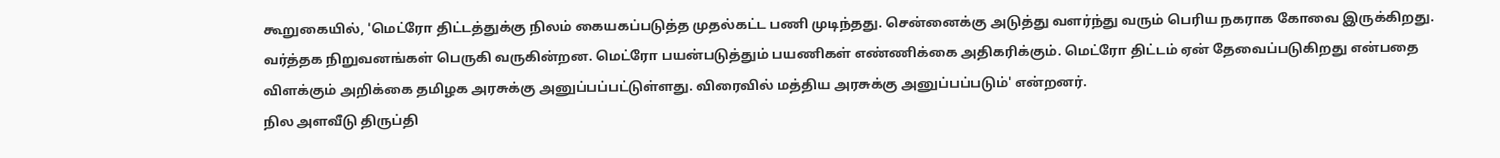கூறுகையில், 'மெட்ரோ திட்டத்துக்கு நிலம் கையகப்படுத்த முதல்கட்ட பணி முடிந்தது. சென்னைக்கு அடுத்து வளர்ந்து வரும் பெரிய நகராக கோவை இருக்கிறது. வர்த்தக நிறுவனங்கள் பெருகி வருகின்றன. மெட்ரோ பயன்படுத்தும் பயணிகள் எண்ணிக்கை அதிகரிக்கும். மெட்ரோ திட்டம் ஏன் தேவைப்படுகிறது என்பதை விளக்கும் அறிக்கை தமிழக அரசுக்கு அனுப்பப்பட்டுள்ளது. விரைவில் மத்திய அரசுக்கு அனுப்பப்படும்' என்றனர்.
நில அளவீடு திருப்தி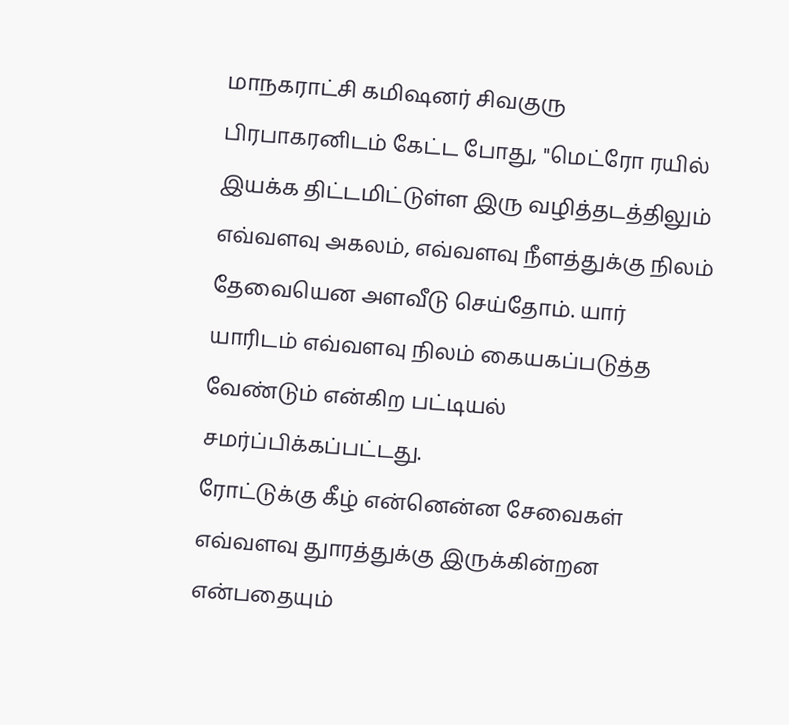மாநகராட்சி கமிஷனர் சிவகுரு பிரபாகரனிடம் கேட்ட போது, ''மெட்ரோ ரயில் இயக்க திட்டமிட்டுள்ள இரு வழித்தடத்திலும் எவ்வளவு அகலம், எவ்வளவு நீளத்துக்கு நிலம் தேவையென அளவீடு செய்தோம். யார் யாரிடம் எவ்வளவு நிலம் கையகப்படுத்த வேண்டும் என்கிற பட்டியல் சமர்ப்பிக்கப்பட்டது.
ரோட்டுக்கு கீழ் என்னென்ன சேவைகள் எவ்வளவு துாரத்துக்கு இருக்கின்றன என்பதையும்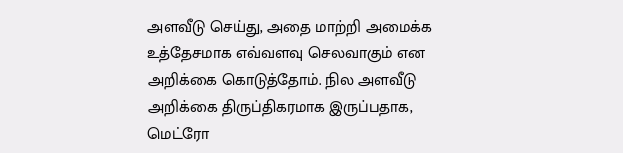அளவீடு செய்து, அதை மாற்றி அமைக்க உத்தேசமாக எவ்வளவு செலவாகும் என அறிக்கை கொடுத்தோம். நில அளவீடு அறிக்கை திருப்திகரமாக இருப்பதாக, மெட்ரோ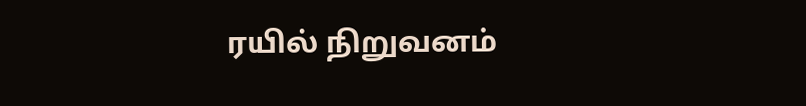ரயில் நிறுவனம்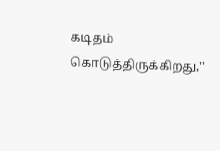கடிதம் கொடுத்திருக்கிறது,''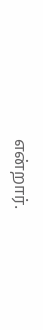என்றார்.